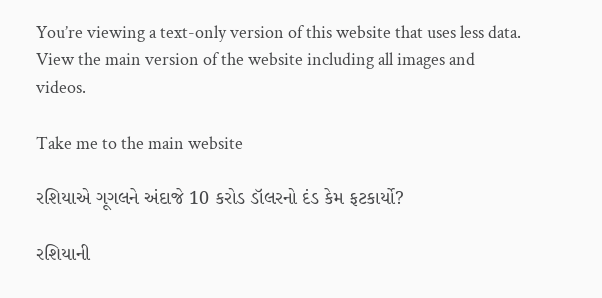You’re viewing a text-only version of this website that uses less data. View the main version of the website including all images and videos.

Take me to the main website

રશિયાએ ગૂગલને અંદાજે 10 કરોડ ડૉલરનો દંડ કેમ ફટકાર્યો?

રશિયાની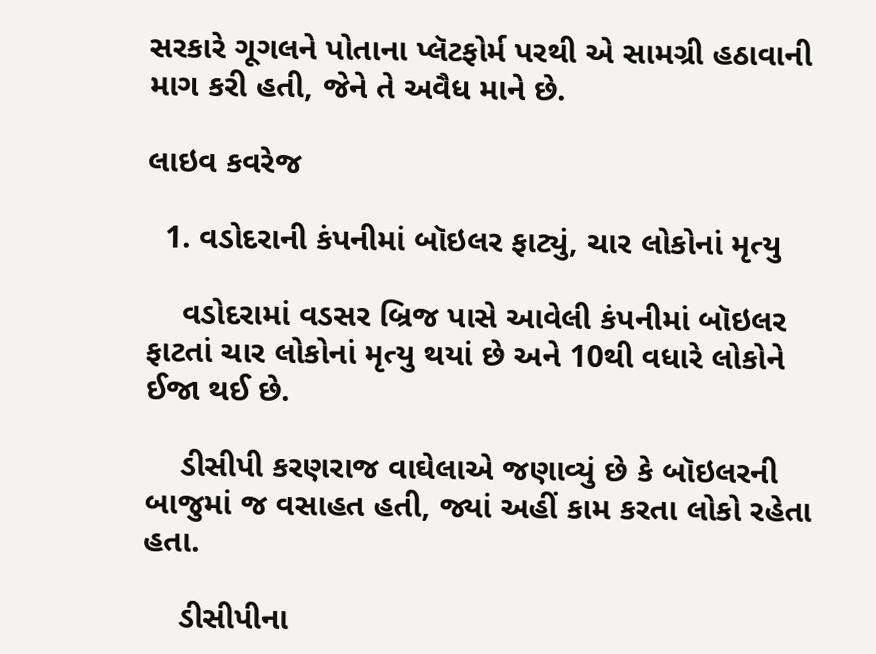સરકારે ગૂગલને પોતાના પ્લૅટફોર્મ પરથી એ સામગ્રી હઠાવાની માગ કરી હતી, જેને તે અવૈધ માને છે.

લાઇવ કવરેજ

  1. વડોદરાની કંપનીમાં બૉઇલર ફાટ્યું, ચાર લોકોનાં મૃત્યુ

    વડોદરામાં વડસર બ્રિજ પાસે આવેલી કંપનીમાં બૉઇલર ફાટતાં ચાર લોકોનાં મૃત્યુ થયાં છે અને 10થી વધારે લોકોને ઈજા થઈ છે.

    ડીસીપી કરણરાજ વાઘેલાએ જણાવ્યું છે કે બૉઇલરની બાજુમાં જ વસાહત હતી, જ્યાં અહીં કામ કરતા લોકો રહેતા હતા.

    ડીસીપીના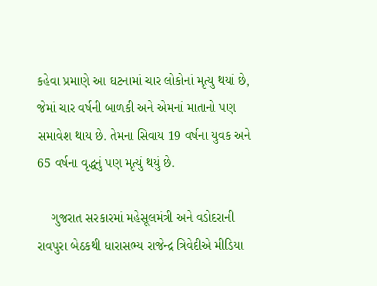કહેવા પ્રમાણે આ ઘટનામાં ચાર લોકોનાં મૃત્યુ થયાં છે, જેમાં ચાર વર્ષની બાળકી અને એમનાં માતાનો પણ સમાવેશ થાય છે. તેમના સિવાય 19 વર્ષના યુવક અને 65 વર્ષના વૃદ્ધનું પણ મૃત્યું થયું છે.

    ગુજરાત સરકારમાં મહેસૂલમંત્રી અને વડોદરાની રાવપુરા બેઠકથી ધારાસભ્ય રાજેન્દ્ર ત્રિવેદીએ મીડિયા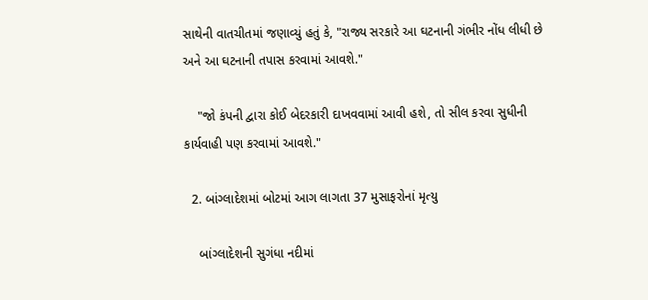સાથેની વાતચીતમાં જણાવ્યું હતું કે, "રાજ્ય સરકારે આ ઘટનાની ગંભીર નોંધ લીધી છે અને આ ઘટનાની તપાસ કરવામાં આવશે."

    "જો કંપની દ્વારા કોઈ બેદરકારી દાખવવામાં આવી હશે, તો સીલ કરવા સુધીની કાર્યવાહી પણ કરવામાં આવશે."

  2. બાંગ્લાદેશમાં બોટમાં આગ લાગતા 37 મુસાફરોનાં મૃત્યુ

    બાંગ્લાદેશની સુગંધા નદીમાં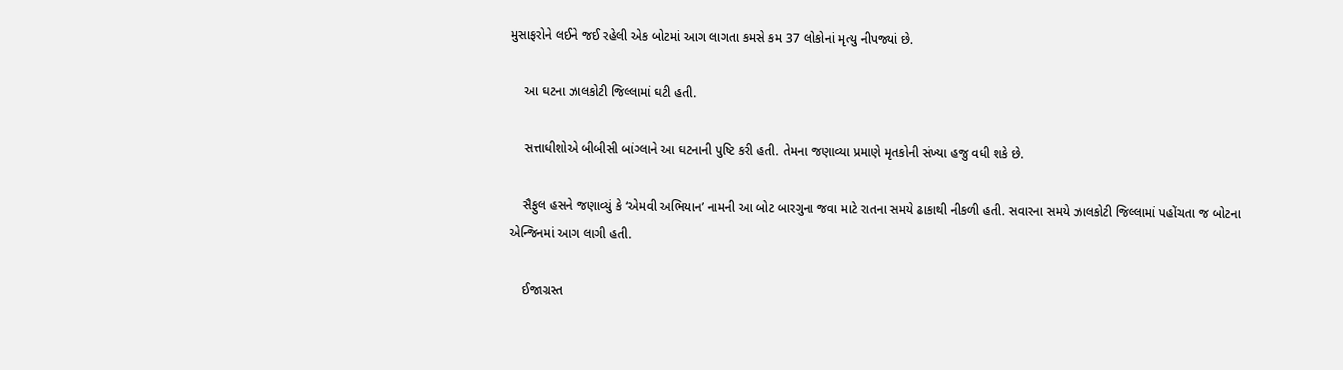મુસાફરોને લઈને જઈ રહેલી એક બોટમાં આગ લાગતા કમસે કમ 37 લોકોનાં મૃત્યુ નીપજ્યાં છે.

    આ ઘટના ઝાલકોટી જિલ્લામાં ઘટી હતી.

    સત્તાધીશોએ બીબીસી બાંગ્લાને આ ઘટનાની પુષ્ટિ કરી હતી. તેમના જણાવ્યા પ્રમાણે મૃતકોની સંખ્યા હજુ વધી શકે છે.

    સૈફુલ હસને જણાવ્યું કે ‘એમવી અભિયાન’ નામની આ બોટ બારગુના જવા માટે રાતના સમયે ઢાકાથી નીકળી હતી. સવારના સમયે ઝાલકોટી જિલ્લામાં પહોંચતા જ બોટના એન્જિનમાં આગ લાગી હતી.

    ઈજાગ્રસ્ત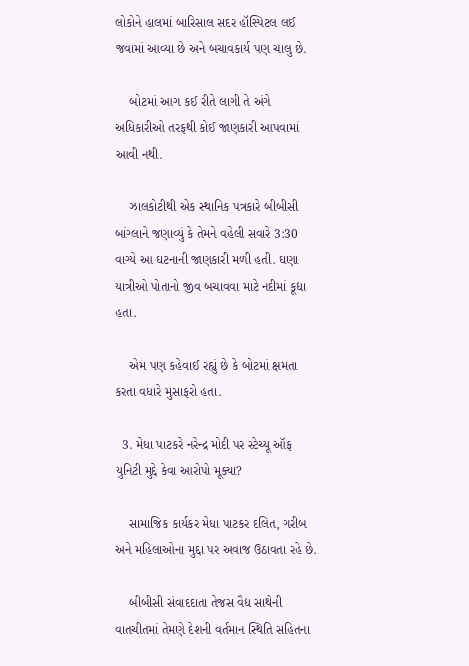લોકોને હાલમાં બારિસાલ સદર હૉસ્પિટલ લઈ જવામાં આવ્યા છે અને બચાવકાર્ય પણ ચાલુ છે.

    બોટમાં આગ કઈ રીતે લાગી તે અંગે અધિકારીઓ તરફથી કોઈ જાણકારી આપવામાં આવી નથી.

    ઝાલકોટીથી એક સ્થાનિક પત્રકારે બીબીસી બાંગ્લાને જણાવ્યું કે તેમને વહેલી સવારે 3:30 વાગ્યે આ ઘટનાની જાણકારી મળી હતી. ઘણા યાત્રીઓ પોતાનો જીવ બચાવવા માટે નદીમાં કૂદ્યા હતા.

    એમ પણ કહેવાઈ રહ્યું છે કે બોટમાં ક્ષમતા કરતા વધારે મુસાફરો હતા.

  3. મેધા પાટકરે નરેન્દ્ર મોદી પર સ્ટેચ્યૂ ઑફ યુનિટી મુદ્દે કેવા આરોપો મૂક્યા?

    સામાજિક કાર્યકર મેધા પાટકર દલિત, ગરીબ અને મહિલાઓના મુદ્દા પર અવાજ ઉઠાવતા રહે છે.

    બીબીસી સંવાદદાતા તેજસ વૈદ્ય સાથેની વાતચીતમાં તેમણે દેશની વર્તમાન સ્થિતિ સહિતના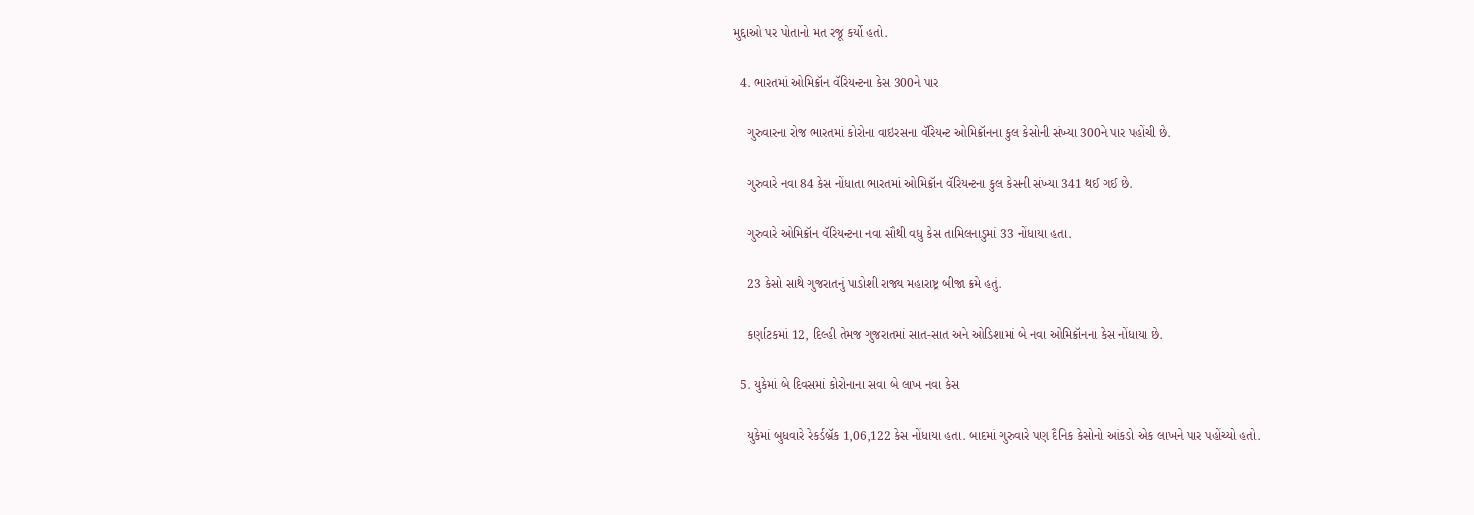મુદ્દાઓ પર પોતાનો મત રજૂ કર્યો હતો.

  4. ભારતમાં ઓમિક્રૉન વૅરિયન્ટના કેસ 300ને પાર

    ગુરુવારના રોજ ભારતમાં કોરોના વાઇરસના વૅરિયન્ટ ઓમિક્રૉનના કુલ કેસોની સંખ્યા 300ને પાર પહોંચી છે.

    ગુરુવારે નવા 84 કેસ નોંધાતા ભારતમાં ઓમિક્રૉન વૅરિયન્ટના કુલ કેસની સંખ્યા 341 થઈ ગઈ છે.

    ગુરુવારે ઓમિક્રૉન વૅરિયન્ટના નવા સૌથી વધુ કેસ તામિલનાડુમાં 33 નોંધાયા હતા.

    23 કેસો સાથે ગુજરાતનું પાડોશી રાજ્ય મહારાષ્ટ્ર બીજા ક્રમે હતું.

    કર્ણાટકમાં 12, દિલ્હી તેમજ ગુજરાતમાં સાત-સાત અને ઓડિશામાં બે નવા ઓમિક્રૉનના કેસ નોંધાયા છે.

  5. યુકેમાં બે દિવસમાં કોરોનાના સવા બે લાખ નવા કેસ

    યુકેમાં બુધવારે રેકર્ડબ્રૅક 1,06,122 કેસ નોંધાયા હતા. બાદમાં ગુરુવારે પણ દૈનિક કેસોનો આંકડો એક લાખને પાર પહોંચ્યો હતો.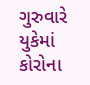ગુરુવારે યુકેમાં કોરોના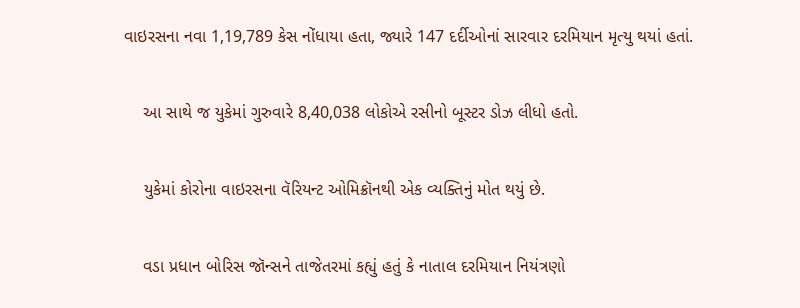વાઇરસના નવા 1,19,789 કેસ નોંધાયા હતા, જ્યારે 147 દર્દીઓનાં સારવાર દરમિયાન મૃત્યુ થયાં હતાં.

    આ સાથે જ યુકેમાં ગુરુવારે 8,40,038 લોકોએ રસીનો બૂસ્ટર ડોઝ લીધો હતો.

    યુકેમાં કોરોના વાઇરસના વૅરિયન્ટ ઓમિક્રૉનથી એક વ્યક્તિનું મોત થયું છે.

    વડા પ્રધાન બોરિસ જૉન્સને તાજેતરમાં કહ્યું હતું કે નાતાલ દરમિયાન નિયંત્રણો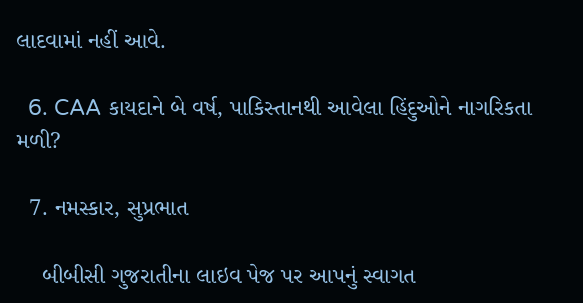લાદવામાં નહીં આવે.

  6. CAA કાયદાને બે વર્ષ, પાકિસ્તાનથી આવેલા હિંદુઓને નાગરિકતા મળી?

  7. નમસ્કાર, સુપ્રભાત

    બીબીસી ગુજરાતીના લાઇવ પેજ પર આપનું સ્વાગત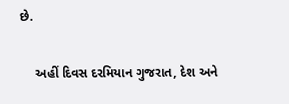છે.

    અહીં દિવસ દરમિયાન ગુજરાત, દેશ અને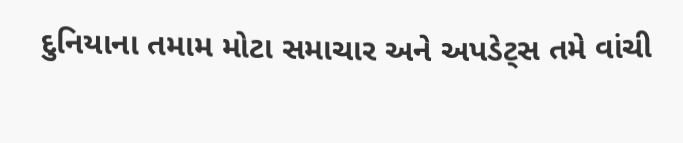દુનિયાના તમામ મોટા સમાચાર અને અપડેટ્સ તમે વાંચી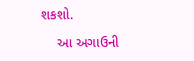શકશો.

    આ અગાઉની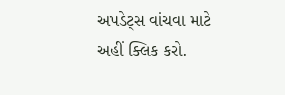અપડેટ્સ વાંચવા માટે અહીં ક્લિક કરો.